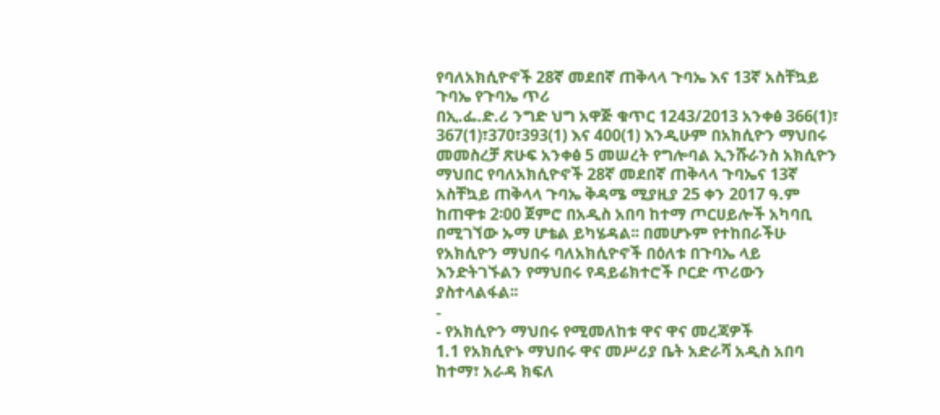የባለአክሲዮኖች 28ኛ መደበኛ ጠቅላላ ጉባኤ እና 13ኛ አስቸኳይ ጉባኤ የጉባኤ ጥሪ
በኢ.ፌ.ድ.ሪ ንግድ ህግ አዋጅ ቁጥር 1243/2013 አንቀፅ 366(1)፣ 367(1)፣370፣393(1) እና 400(1) እንዲሁም በአክሲዮን ማህበሩ መመስረቻ ጽሁፍ አንቀፅ 5 መሠረት የግሎባል ኢንሹራንስ አክሲዮን ማህበር የባለአክሲዮኖች 28ኛ መደበኛ ጠቅላላ ጉባኤና 13ኛ አስቸኳይ ጠቅላላ ጉባኤ ቅዳሜ ሚያዚያ 25 ቀን 2017 ዓ.ም ከጠዋቱ 2፡00 ጀምሮ በአዲስ አበባ ከተማ ጦርሀይሎች አካባቢ በሚገኘው ኡማ ሆቴል ይካሄዳል፡፡ በመሆኑም የተከበራችሁ የአክሲዮን ማህበሩ ባለአክሲዮኖች በዕለቱ በጉባኤ ላይ እንድትገኙልን የማህበሩ የዳይሬክተሮች ቦርድ ጥሪውን ያስተላልፋል፡፡
-
- የአክሲዮን ማህበሩ የሚመለከቱ ዋና ዋና መረጃዎች
1.1 የአክሲዮኑ ማህበሩ ዋና መሥሪያ ቤት አድራሻ አዲስ አበባ ከተማ፣ አራዳ ክፍለ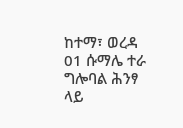ከተማ፣ ወረዳ 01 ሱማሌ ተራ ግሎባል ሕንፃ ላይ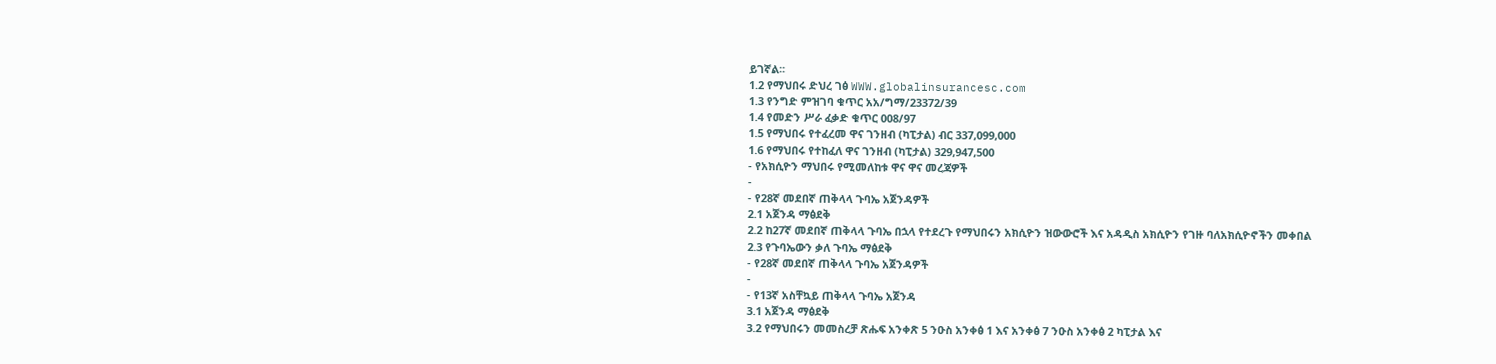ይገኛል፡፡
1.2 የማህበሩ ድህረ ገፅ WWW.globalinsurancesc.com
1.3 የንግድ ምዝገባ ቁጥር አአ/ግማ/23372/39
1.4 የመድን ሥራ ፈቃድ ቁጥር 008/97
1.5 የማህበሩ የተፈረመ ዋና ገንዘብ (ካፒታል) ብር 337,099,000
1.6 የማህበሩ የተከፈለ ዋና ገንዘብ (ካፒታል) 329,947,500
- የአክሲዮን ማህበሩ የሚመለከቱ ዋና ዋና መረጃዎች
-
- የ28ኛ መደበኛ ጠቅላላ ጉባኤ አጀንዳዎች
2.1 አጀንዳ ማፅደቅ
2.2 ከ27ኛ መደበኛ ጠቅላላ ጉባኤ በኋላ የተደረጉ የማህበሩን አክሲዮን ዝውውሮች እና አዳዲስ አክሲዮን የገዙ ባለአክሲዮኖችን መቀበል
2.3 የጉባኤውን ቃለ ጉባኤ ማፅደቅ
- የ28ኛ መደበኛ ጠቅላላ ጉባኤ አጀንዳዎች
-
- የ13ኛ አስቸኳይ ጠቅላላ ጉባኤ አጀንዳ
3.1 አጀንዳ ማፅደቅ
3.2 የማህበሩን መመስረቻ ጽሑፍ አንቀጽ 5 ንዑስ አንቀፅ 1 እና አንቀፅ 7 ንዑስ አንቀፅ 2 ካፒታል እና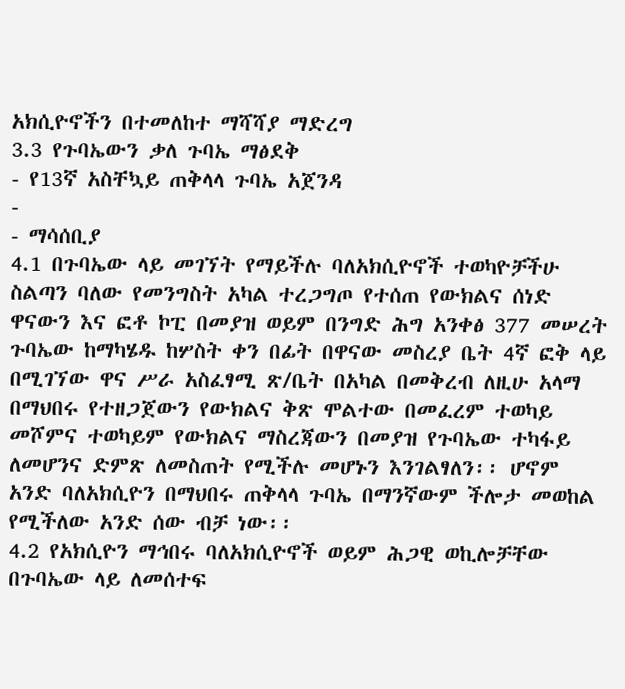አክሲዮኖችን በተመለከተ ማሻሻያ ማድረግ
3.3 የጉባኤውን ቃለ ጉባኤ ማፅደቅ
- የ13ኛ አስቸኳይ ጠቅላላ ጉባኤ አጀንዳ
-
- ማሳሰቢያ
4.1 በጉባኤው ላይ መገኘት የማይችሉ ባለአክሲዮኖች ተወካዮቻችሁ ስልጣን ባለው የመንግስት አካል ተረጋግጦ የተሰጠ የውክልና ሰነድ ዋናውን እና ፎቶ ኮፒ በመያዝ ወይም በንግድ ሕግ አንቀፅ 377 መሠረት ጉባኤው ከማካሄዱ ከሦስት ቀን በፊት በዋናው መስረያ ቤት 4ኛ ፎቅ ላይ በሚገኘው ዋና ሥራ አስፈፃሚ ጽ/ቤት በአካል በመቅረብ ለዚሁ አላማ በማህበሩ የተዘጋጀውን የውክልና ቅጽ ሞልተው በመፈረም ተወካይ መሾምና ተወካይም የውክልና ማስረጃውን በመያዝ የጉባኤው ተካፋይ ለመሆንና ድምጽ ለመስጠት የሚችሉ መሆኑን እንገልፃለን፡፡ ሆኖም አንድ ባለአክሲዮን በማህበሩ ጠቅላላ ጉባኤ በማንኛውም ችሎታ መወከል የሚችለው አንድ ሰው ብቻ ነው፡፡
4.2 የአክሲዮን ማኅበሩ ባለአክሲዮኖች ወይም ሕጋዊ ወኪሎቻቸው በጉባኤው ላይ ለመሰተፍ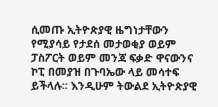ሲመጡ ኢትዮጵያዊ ዜግነታቸውን የሚያሳይ የታደሰ መታወቂያ ወይም ፓስፖርት ወይም መንጃ ፍቃድ ዋናውንና ኮፒ በመያዝ በጉባኤው ላይ መሳተፍ ይችላሉ፡፡ እንዲሁም ትውልደ ኢትዮጵያዊ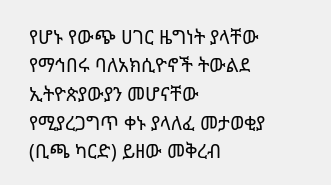የሆኑ የውጭ ሀገር ዜግነት ያላቸው የማኅበሩ ባለአክሲዮኖች ትውልደ ኢትዮጵያውያን መሆናቸው የሚያረጋግጥ ቀኑ ያላለፈ መታወቂያ (ቢጫ ካርድ) ይዘው መቅረብ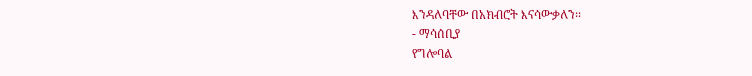እንዳለባቸው በአክብሮት እናሳውቃለን፡፡
- ማሳሰቢያ
የግሎባል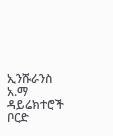ኢንሹራንስ አ.ማ ዳይሬክተሮች ቦርድ